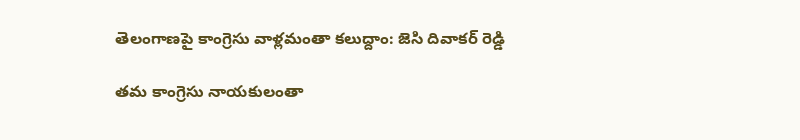తెలంగాణపై కాంగ్రెసు వాళ్లమంతా కలుద్దాం: జెసి దివాకర్ రెడ్డి

తమ కాంగ్రెసు నాయకులంతా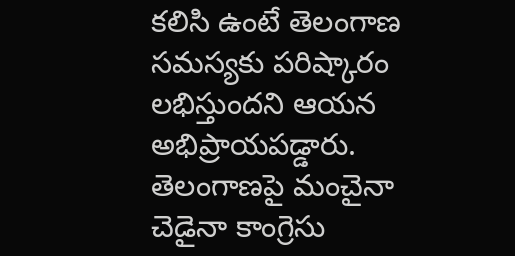కలిసి ఉంటే తెలంగాణ సమస్యకు పరిష్కారం లభిస్తుందని ఆయన అభిప్రాయపడ్డారు. తెలంగాణపై మంచైనా చెడైనా కాంగ్రెసు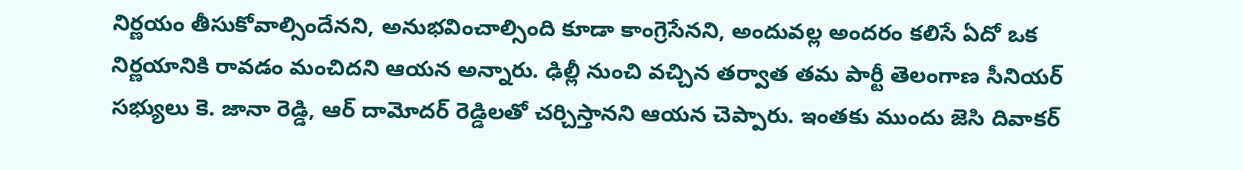నిర్ణయం తీసుకోవాల్సిందేనని, అనుభవించాల్సింది కూడా కాంగ్రెసేనని, అందువల్ల అందరం కలిసే ఏదో ఒక నిర్ణయానికి రావడం మంచిదని ఆయన అన్నారు. ఢిల్లీ నుంచి వచ్చిన తర్వాత తమ పార్టీ తెలంగాణ సీనియర్ సభ్యులు కె. జానా రెడ్డి, ఆర్ దామోదర్ రెడ్డిలతో చర్చిస్తానని ఆయన చెప్పారు. ఇంతకు ముందు జెసి దివాకర్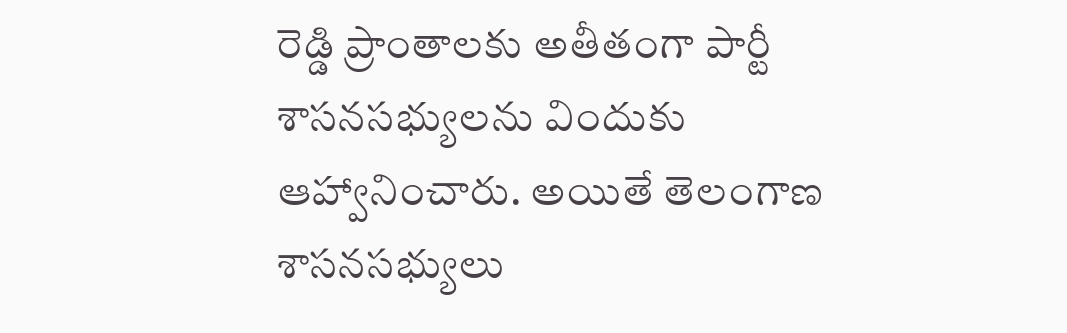రెడ్డి ప్రాంతాలకు అతీతంగా పార్టీ శాసనసభ్యులను విందుకు ఆహ్వానించారు. అయితే తెలంగాణ శాసనసభ్యులు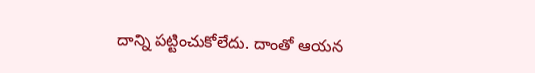దాన్ని పట్టించుకోలేదు. దాంతో ఆయన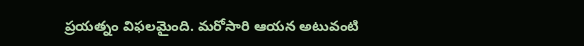ప్రయత్నం విఫలమైంది. మరోసారి ఆయన అటువంటి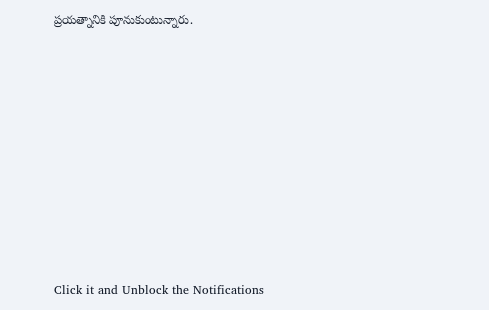ప్రయత్నానికి పూనుకుంటున్నారు.












Click it and Unblock the Notifications